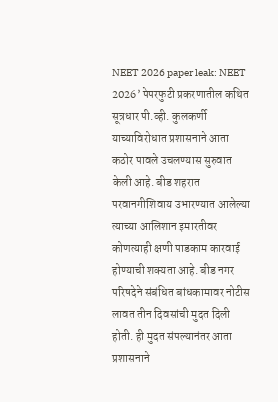NEET 2026 paper leak: NEET 2026’ पेपरफुटी प्रकरणातील कथित सूत्रधार पी.व्ही. कुलकर्णी याच्याविरोधात प्रशासनाने आता कठोर पावले उचलण्यास सुरुवात केली आहे. बीड शहरात परवानगीशिवाय उभारण्यात आलेल्या त्याच्या आलिशान इमारतीवर कोणत्याही क्षणी पाडकाम कारवाई होण्याची शक्यता आहे. बीड नगर परिषदेने संबंधित बांधकामावर नोटीस लावत तीन दिवसांची मुदत दिली होती. ही मुदत संपल्यानंतर आता प्रशासनाने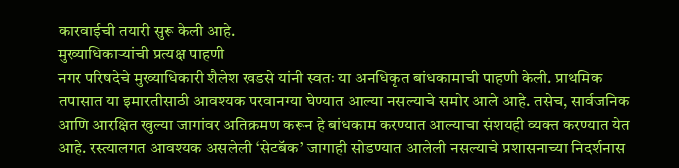कारवाईची तयारी सुरू केली आहे.
मुख्याधिकाऱ्यांची प्रत्यक्ष पाहणी
नगर परिषदेचे मुख्याधिकारी शैलेश खडसे यांनी स्वतः या अनधिकृत बांधकामाची पाहणी केली. प्राथमिक तपासात या इमारतीसाठी आवश्यक परवानग्या घेण्यात आल्या नसल्याचे समोर आले आहे. तसेच, सार्वजनिक आणि आरक्षित खुल्या जागांवर अतिक्रमण करून हे बांधकाम करण्यात आल्याचा संशयही व्यक्त करण्यात येत आहे. रस्त्यालगत आवश्यक असलेली ‘सेटबॅक’ जागाही सोडण्यात आलेली नसल्याचे प्रशासनाच्या निदर्शनास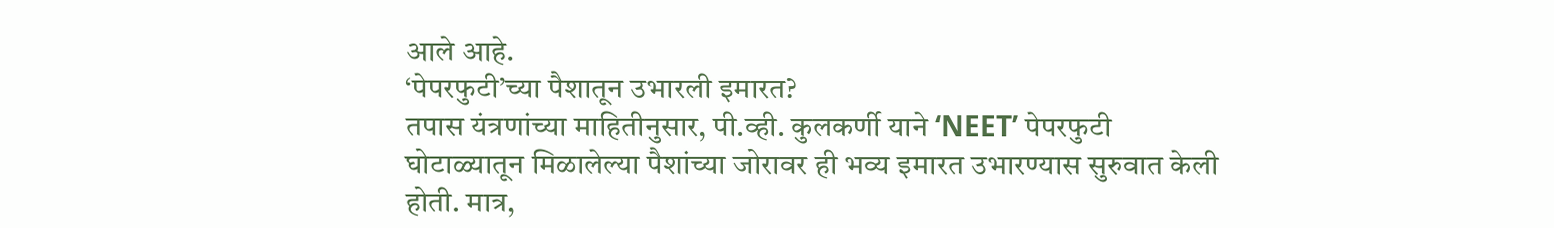आले आहे.
‘पेपरफुटी’च्या पैशातून उभारली इमारत?
तपास यंत्रणांच्या माहितीनुसार, पी.व्ही. कुलकर्णी याने ‘NEET’ पेपरफुटी घोटाळ्यातून मिळालेल्या पैशांच्या जोरावर ही भव्य इमारत उभारण्यास सुरुवात केली होती. मात्र,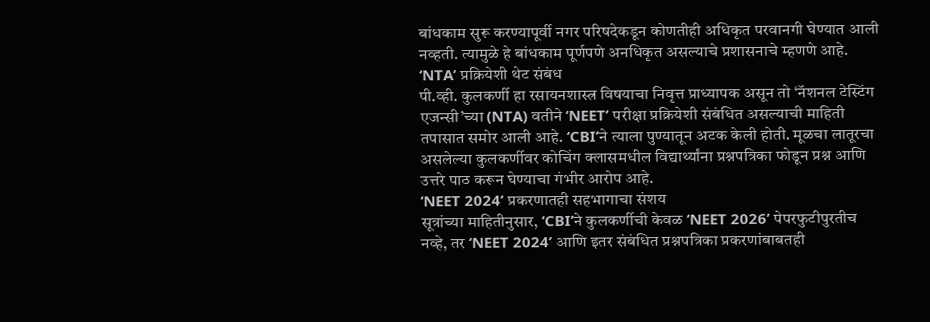बांधकाम सुरू करण्यापूर्वी नगर परिषदेकडून कोणतीही अधिकृत परवानगी घेण्यात आली नव्हती. त्यामुळे हे बांधकाम पूर्णपणे अनधिकृत असल्याचे प्रशासनाचे म्हणणे आहे.
‘NTA’ प्रक्रियेशी थेट संबंध
पी.व्ही. कुलकर्णी हा रसायनशास्त्र विषयाचा निवृत्त प्राध्यापक असून तो ‘नॅशनल टेस्टिंग एजन्सी’च्या (NTA) वतीने ‘NEET’ परीक्षा प्रक्रियेशी संबंधित असल्याची माहिती तपासात समोर आली आहे. ‘CBI’ने त्याला पुण्यातून अटक केली होती. मूळचा लातूरचा असलेल्या कुलकर्णीवर कोचिंग क्लासमधील विद्यार्थ्यांना प्रश्नपत्रिका फोडून प्रश्न आणि उत्तरे पाठ करून घेण्याचा गंभीर आरोप आहे.
‘NEET 2024’ प्रकरणातही सहभागाचा संशय
सूत्रांच्या माहितीनुसार, ‘CBI’ने कुलकर्णीची केवळ ‘NEET 2026’ पेपरफुटीपुरतीच नव्हे, तर ‘NEET 2024’ आणि इतर संबंधित प्रश्नपत्रिका प्रकरणांबाबतही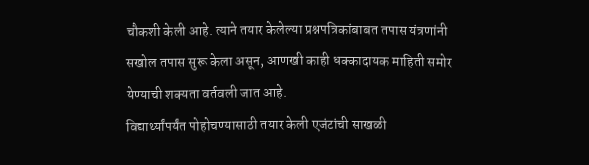चौकशी केली आहे. त्याने तयार केलेल्या प्रश्नपत्रिकांबाबत तपास यंत्रणांनी सखोल तपास सुरू केला असून, आणखी काही धक्कादायक माहिती समोर येण्याची शक्यता वर्तवली जात आहे.
विद्यार्थ्यांपर्यंत पोहोचण्यासाठी तयार केली एजंटांची साखळी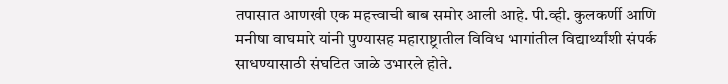तपासात आणखी एक महत्त्वाची बाब समोर आली आहे. पी.व्ही. कुलकर्णी आणि मनीषा वाघमारे यांनी पुण्यासह महाराष्ट्रातील विविध भागांतील विद्यार्थ्यांशी संपर्क साधण्यासाठी संघटित जाळे उभारले होते.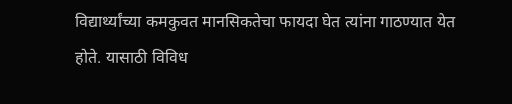विद्यार्थ्यांच्या कमकुवत मानसिकतेचा फायदा घेत त्यांना गाठण्यात येत होते. यासाठी विविध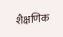शैक्षणिक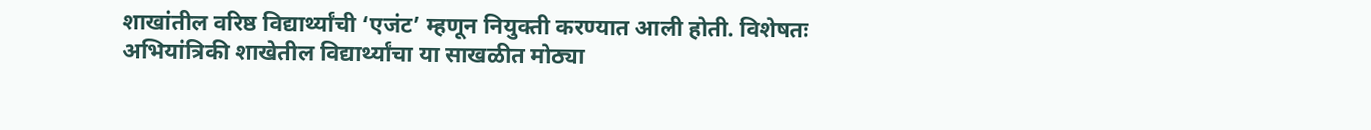शाखांतील वरिष्ठ विद्यार्थ्यांची ‘एजंट’ म्हणून नियुक्ती करण्यात आली होती. विशेषतः अभियांत्रिकी शाखेतील विद्यार्थ्यांचा या साखळीत मोठ्या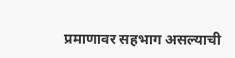प्रमाणावर सहभाग असल्याची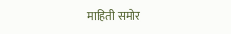माहिती समोर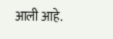आली आहे.